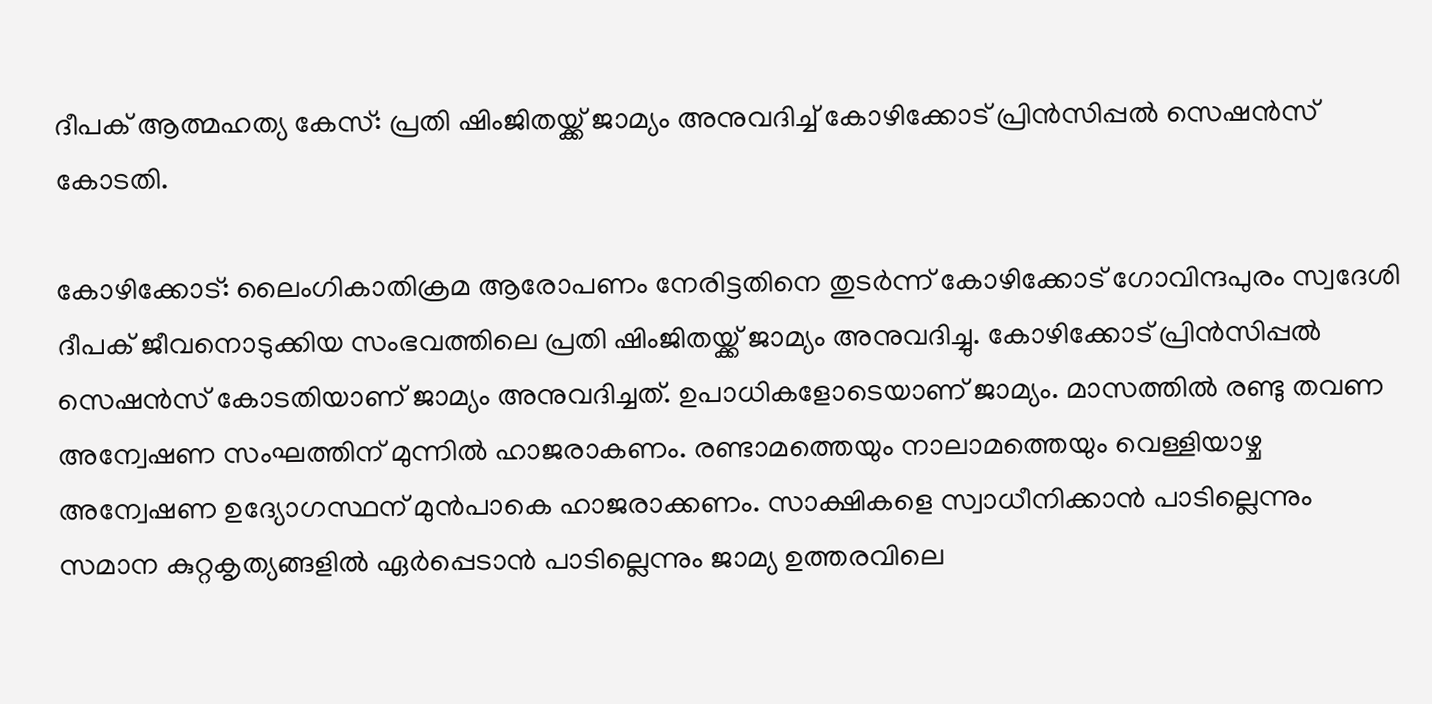ദീപക് ആത്മഹത്യ കേസ്: പ്രതി ഷിംജിതയ്ക്ക് ജാമ്യം അനുവദിച്ച് കോഴിക്കോട് പ്രിൻസിപ്പൽ സെഷൻസ് കോടതി.

കോഴിക്കോട്: ലൈംഗികാതിക്രമ ആരോപണം നേരിട്ടതിനെ തുടർന്ന് കോഴിക്കോട് ഗോവിന്ദപുരം സ്വദേശി ദീപക് ജീവനൊടുക്കിയ സംഭവത്തിലെ പ്രതി ഷിംജിതയ്ക്ക് ജാമ്യം അനുവദിച്ചു. കോഴിക്കോട് പ്രിൻസിപ്പൽ സെഷൻസ് കോടതിയാണ് ജാമ്യം അനുവദിച്ചത്. ഉപാധികളോടെയാണ് ജാമ്യം. മാസത്തിൽ രണ്ടു തവണ അന്വേഷണ സംഘത്തിന് മുന്നിൽ ഹാജരാകണം. രണ്ടാമത്തെയും നാലാമത്തെയും വെള്ളിയാഴ്ച അന്വേഷണ ഉദ്യോഗസ്ഥന് മുൻപാകെ ഹാജരാക്കണം. സാക്ഷികളെ സ്വാധീനിക്കാൻ പാടില്ലെന്നും സമാന കുറ്റകൃത്യങ്ങളിൽ ഏർപ്പെടാൻ പാടില്ലെന്നും ജാമ്യ ഉത്തരവിലെ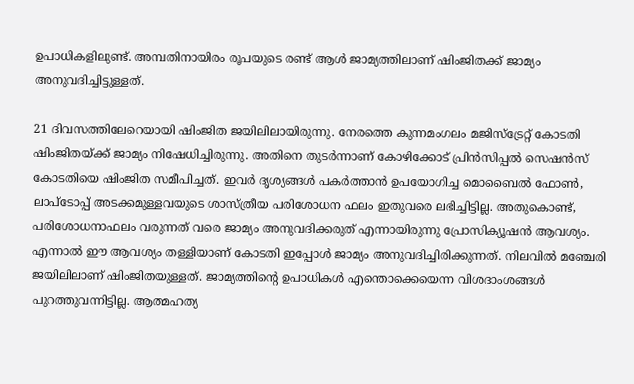ഉപാധികളിലുണ്ട്. അമ്പതിനായിരം രൂപയുടെ രണ്ട് ആൾ ജാമ്യത്തിലാണ് ഷിംജിതക്ക് ജാമ്യം അനുവദിച്ചിട്ടുള്ളത്.

21 ദിവസത്തിലേറെയായി ഷിംജിത ജയിലിലായിരുന്നു. നേരത്തെ കുന്നമംഗലം മജിസ്ട്രേറ്റ് കോടതി ഷിംജിതയ്ക്ക് ജാമ്യം നിഷേധിച്ചിരുന്നു. അതിനെ തുടര്‍ന്നാണ് കോഴിക്കോട് പ്രിൻസിപ്പൽ സെഷൻസ് കോടതിയെ ഷിംജിത സമീപിച്ചത്. ഇവര്‍ ദൃശ്യങ്ങള്‍ പകര്‍ത്താൻ ഉപയോഗിച്ച മൊബൈൽ ഫോണ്‍, ലാപ്ടോപ്പ് അടക്കമുള്ളവയുടെ ശാസ്ത്രീയ പരിശോധന ഫലം ഇതുവരെ ലഭിച്ചിട്ടില്ല. അതുകൊണ്ട്, പരിശോധനാഫലം വരുന്നത് വരെ ജാമ്യം അനുവദിക്കരുത് എന്നായിരുന്നു പ്രോസിക്യൂഷൻ ആവശ്യം. എന്നാൽ ഈ ആവശ്യം തള്ളിയാണ് കോടതി ഇപ്പോള്‍ ജാമ്യം അനുവദിച്ചിരിക്കുന്നത്. നിലവിൽ മഞ്ചേരി ജയിലിലാണ് ഷിംജിതയുള്ളത്. ജാമ്യത്തിന്‍റെ ഉപാധികള്‍ എന്തൊക്കെയെന്ന വിശദാംശങ്ങള്‍ പുറത്തുവന്നിട്ടില്ല. ആത്മഹത്യ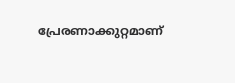പ്രേരണാക്കുറ്റമാണ്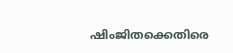ഷിംജിതക്കെതിരെ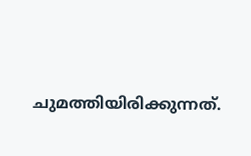ചുമത്തിയിരിക്കുന്നത്.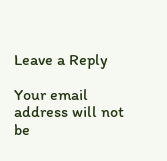Leave a Reply

Your email address will not be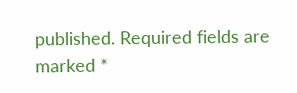published. Required fields are marked *